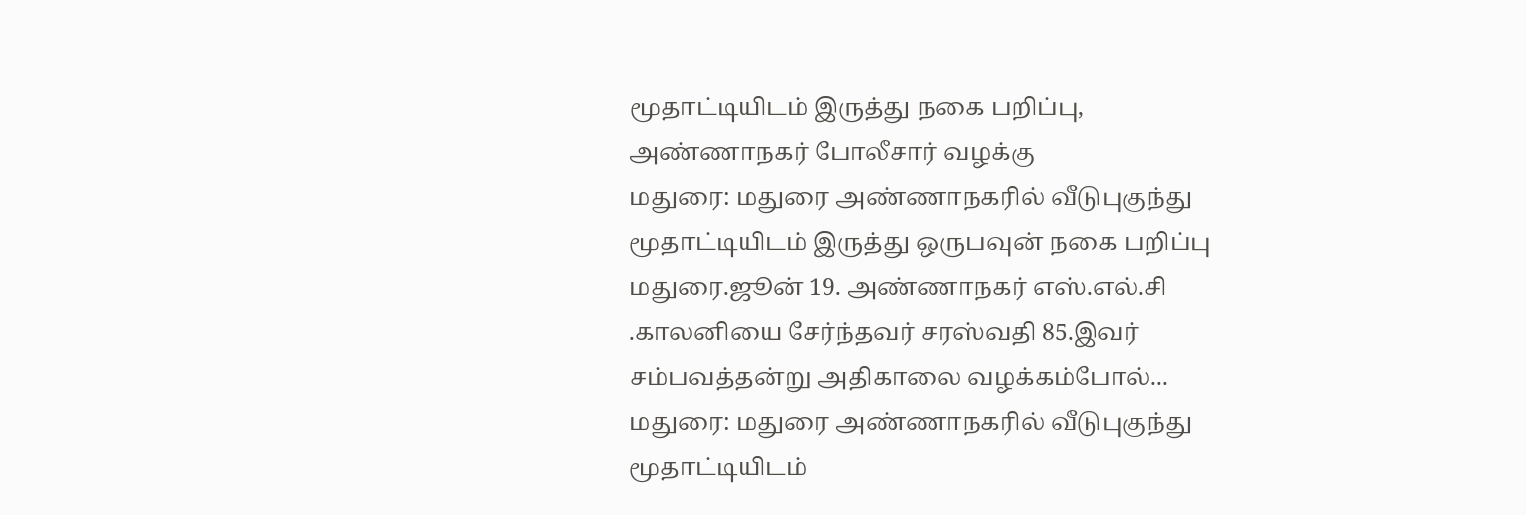மூதாட்டியிடம் இருத்து நகை பறிப்பு, அண்ணாநகர் போலீசார் வழக்கு
மதுரை: மதுரை அண்ணாநகரில் வீடுபுகுந்து மூதாட்டியிடம் இருத்து ஒருபவுன் நகை பறிப்பு மதுரை.ஜூன் 19. அண்ணாநகர் எஸ்.எல்.சி .காலனியை சேர்ந்தவர் சரஸ்வதி 85.இவர் சம்பவத்தன்று அதிகாலை வழக்கம்போல்...
மதுரை: மதுரை அண்ணாநகரில் வீடுபுகுந்து மூதாட்டியிடம்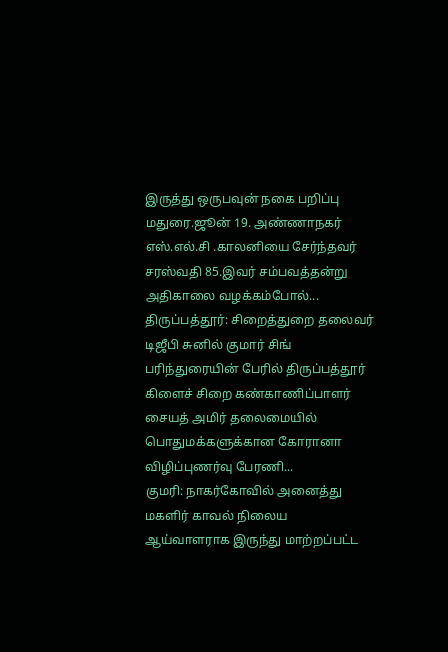இருத்து ஒருபவுன் நகை பறிப்பு மதுரை.ஜூன் 19. அண்ணாநகர் எஸ்.எல்.சி .காலனியை சேர்ந்தவர் சரஸ்வதி 85.இவர் சம்பவத்தன்று அதிகாலை வழக்கம்போல்...
திருப்பத்தூர்: சிறைத்துறை தலைவர் டிஜீபி சுனில் குமார் சிங் பரிந்துரையின் பேரில் திருப்பத்தூர் கிளைச் சிறை கண்காணிப்பாளர் சையத் அமிர் தலைமையில் பொதுமக்களுக்கான கோரானா விழிப்புணர்வு பேரணி...
குமரி: நாகர்கோவில் அனைத்து மகளிர் காவல் நிலைய ஆய்வாளராக இருந்து மாற்றப்பட்ட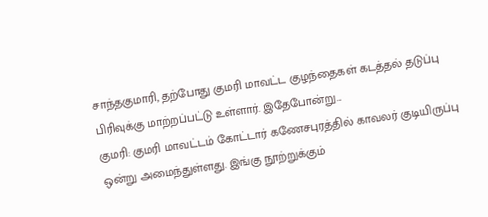சாந்தகுமாரி, தற்போது குமரி மாவட்ட குழந்தைகள் கடத்தல் தடுப்பு பிரிவுக்கு மாற்றப்பட்டு உள்ளார். இதேபோன்று...
குமரி: குமரி மாவட்டம் கோட்டார் கணேசபுரத்தில் காவலர் குடியிருப்பு ஒன்று அமைந்துள்ளது. இங்கு நூற்றுக்கும்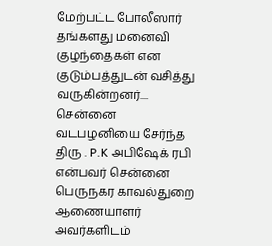மேற்பட்ட போலீஸார் தங்களது மனைவி குழந்தைகள் என குடும்பத்துடன் வசித்து வருகின்றனர்....
சென்னை வடபழனியை சேர்ந்த திரு . P.K அபிஷேக் ரபி என்பவர் சென்னை பெருநகர காவல்துறை ஆணையாளர் அவர்களிடம்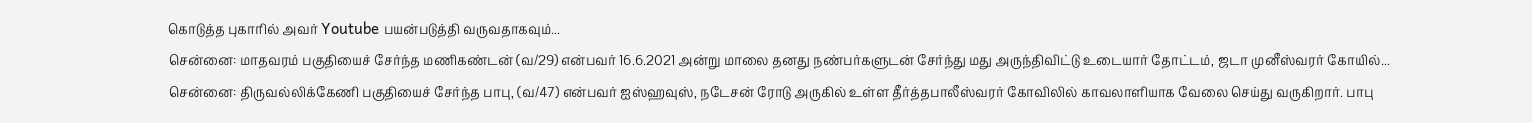கொடுத்த புகாரில் அவர் Youtube பயன்படுத்தி வருவதாகவும்...
சென்னை: மாதவரம் பகுதியைச் சேர்ந்த மணிகண்டன் (வ/29) என்பவர் 16.6.2021 அன்று மாலை தனது நண்பர்களுடன் சேர்ந்து மது அருந்திவிட்டு உடையார் தோட்டம், ஜடா முனீஸ்வரர் கோயில்...
சென்னை: திருவல்லிக்கேணி பகுதியைச் சேர்ந்த பாபு, (வ/47) என்பவர் ஐஸ்ஹவுஸ், நடேசன் ரோடு அருகில் உள்ள தீர்த்தபாலீஸ்வரர் கோவிலில் காவலாளியாக வேலை செய்து வருகிறார். பாபு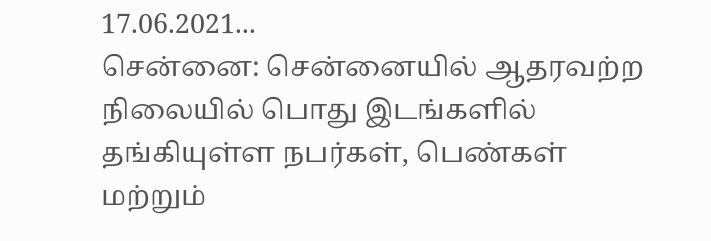17.06.2021...
சென்னை: சென்னையில் ஆதரவற்ற நிலையில் பொது இடங்களில் தங்கியுள்ள நபர்கள், பெண்கள் மற்றும்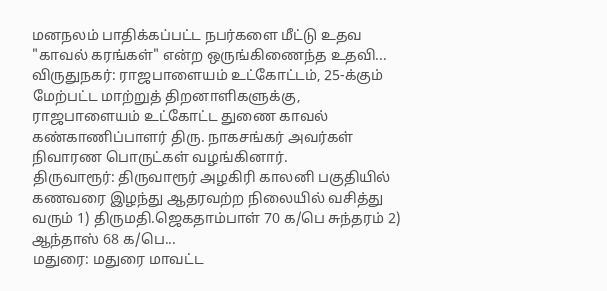மனநலம் பாதிக்கப்பட்ட நபர்களை மீட்டு உதவ "காவல் கரங்கள்" என்ற ஒருங்கிணைந்த உதவி...
விருதுநகர்: ராஜபாளையம் உட்கோட்டம், 25-க்கும் மேற்பட்ட மாற்றுத் திறனாளிகளுக்கு, ராஜபாளையம் உட்கோட்ட துணை காவல் கண்காணிப்பாளர் திரு. நாகசங்கர் அவர்கள் நிவாரண பொருட்கள் வழங்கினார்.
திருவாரூர்: திருவாரூர் அழகிரி காலனி பகுதியில் கணவரை இழந்து ஆதரவற்ற நிலையில் வசித்து வரும் 1) திருமதி.ஜெகதாம்பாள் 70 க/பெ சுந்தரம் 2) ஆந்தாஸ் 68 க/பெ...
மதுரை: மதுரை மாவட்ட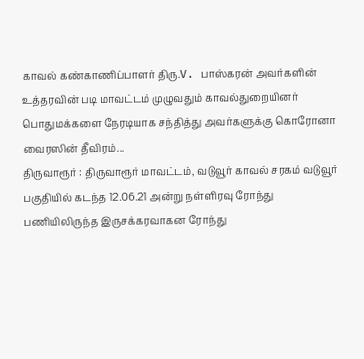காவல் கண்காணிப்பாளர் திரு.V. பாஸ்கரன் அவர்களின் உத்தரவின் படி மாவட்டம் முழுவதும் காவல்துறையினர் பொதுமக்களை நேரடியாக சந்தித்து அவர்களுக்கு கொரோனா வைரஸின் தீவிரம்...
திருவாரூர் : திருவாரூர் மாவட்டம், வடுவூர் காவல் சரகம் வடுவூர் பகுதியில் கடந்த 12.06.21 அன்று நள்ளிரவு ரோந்து பணியிலிருந்த இருசக்கரவாகன ரோந்து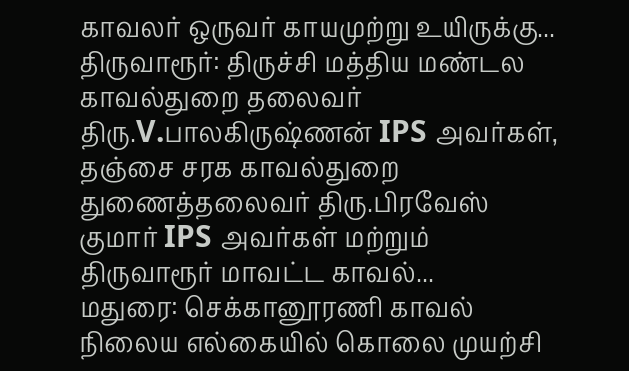காவலர் ஒருவர் காயமுற்று உயிருக்கு...
திருவாரூர்: திருச்சி மத்திய மண்டல காவல்துறை தலைவர் திரு.V.பாலகிருஷ்ணன் IPS அவர்கள், தஞ்சை சரக காவல்துறை துணைத்தலைவர் திரு.பிரவேஸ் குமார் IPS அவர்கள் மற்றும் திருவாரூர் மாவட்ட காவல்...
மதுரை: செக்கானூரணி காவல் நிலைய எல்கையில் கொலை முயற்சி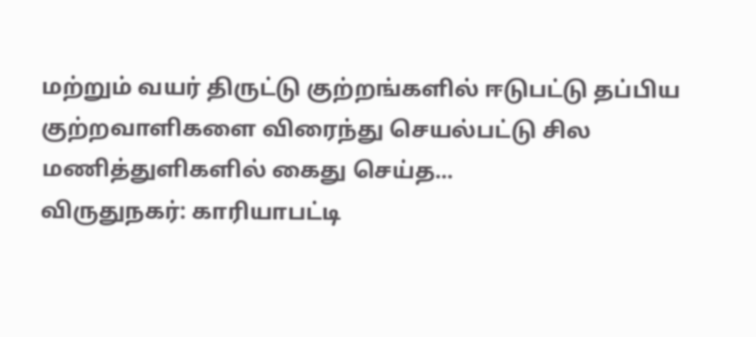மற்றும் வயர் திருட்டு குற்றங்களில் ஈடுபட்டு தப்பிய குற்றவாளிகளை விரைந்து செயல்பட்டு சில மணித்துளிகளில் கைது செய்த...
விருதுநகர்: காரியாபட்டி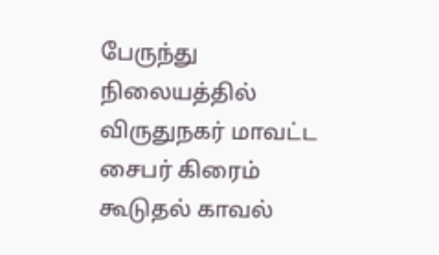பேருந்து நிலையத்தில் விருதுநகர் மாவட்ட சைபர் கிரைம் கூடுதல் காவல்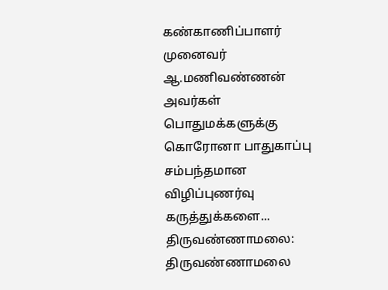கண்காணிப்பாளர் முனைவர் ஆ.மணிவண்ணன் அவர்கள் பொதுமக்களுக்கு கொரோனா பாதுகாப்பு சம்பந்தமான விழிப்புணர்வு கருத்துக்களை...
திருவண்ணாமலை: திருவண்ணாமலை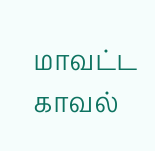மாவட்ட காவல்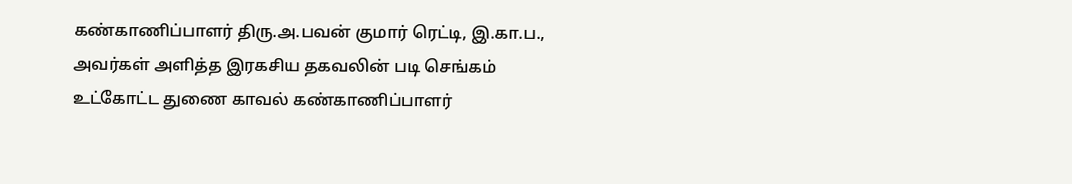கண்காணிப்பாளர் திரு.அ.பவன் குமார் ரெட்டி, இ.கா.ப., அவர்கள் அளித்த இரகசிய தகவலின் படி செங்கம் உட்கோட்ட துணை காவல் கண்காணிப்பாளர்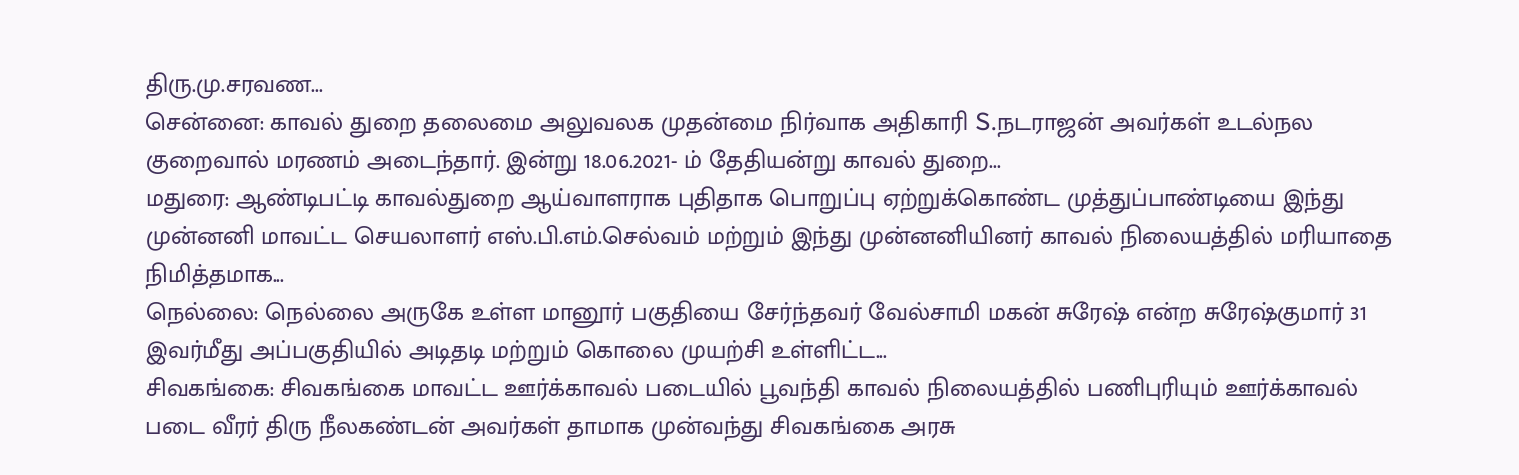திரு.மு.சரவண...
சென்னை: காவல் துறை தலைமை அலுவலக முதன்மை நிர்வாக அதிகாரி S.நடராஜன் அவர்கள் உடல்நல குறைவால் மரணம் அடைந்தார். இன்று 18.06.2021- ம் தேதியன்று காவல் துறை...
மதுரை: ஆண்டிபட்டி காவல்துறை ஆய்வாளராக புதிதாக பொறுப்பு ஏற்றுக்கொண்ட முத்துப்பாண்டியை இந்து முன்னனி மாவட்ட செயலாளர் எஸ்.பி.எம்.செல்வம் மற்றும் இந்து முன்னனியினர் காவல் நிலையத்தில் மரியாதை நிமித்தமாக...
நெல்லை: நெல்லை அருகே உள்ள மானூர் பகுதியை சேர்ந்தவர் வேல்சாமி மகன் சுரேஷ் என்ற சுரேஷ்குமார் 31 இவர்மீது அப்பகுதியில் அடிதடி மற்றும் கொலை முயற்சி உள்ளிட்ட...
சிவகங்கை: சிவகங்கை மாவட்ட ஊர்க்காவல் படையில் பூவந்தி காவல் நிலையத்தில் பணிபுரியும் ஊர்க்காவல் படை வீரர் திரு நீலகண்டன் அவர்கள் தாமாக முன்வந்து சிவகங்கை அரசு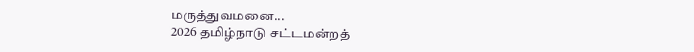மருத்துவமனை...
2026 தமிழ்நாடு சட்டமன்றத்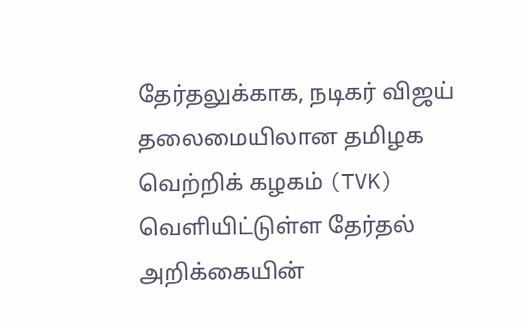தேர்தலுக்காக, நடிகர் விஜய் தலைமையிலான தமிழக வெற்றிக் கழகம் (TVK) வெளியிட்டுள்ள தேர்தல் அறிக்கையின்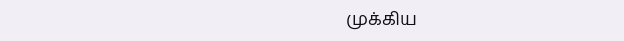முக்கிய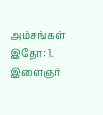அம்சங்கள் இதோ: 1. இளைஞர்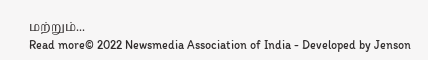மற்றும்...
Read more© 2022 Newsmedia Association of India - Developed by Jenson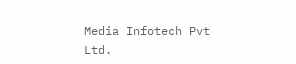Media Infotech Pvt Ltd.